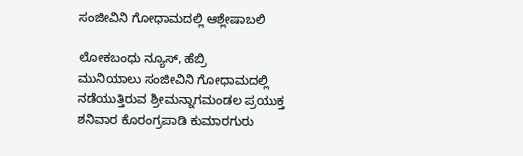ಸಂಜೀವಿನಿ ಗೋಧಾಮದಲ್ಲಿ ಆಶ್ಲೇಷಾಬಲಿ

ಲೋಕಬಂಧು ನ್ಯೂಸ್, ಹೆಬ್ರಿ
ಮುನಿಯಾಲು ಸಂಜೀವಿನಿ ಗೋಧಾಮದಲ್ಲಿ ನಡೆಯುತ್ತಿರುವ ಶ್ರೀಮನ್ನಾಗಮಂಡಲ ಪ್ರಯುಕ್ತ ಶನಿವಾರ ಕೊರಂಗ್ರಪಾಡಿ ಕುಮಾರಗುರು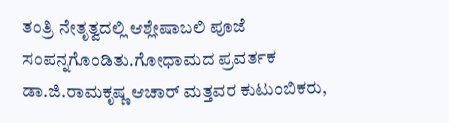ತಂತ್ರಿ ನೇತೃತ್ವದಲ್ಲಿ ಆಶ್ಲೇಷಾಬಲಿ ಪೂಜೆ ಸಂಪನ್ನಗೊಂಡಿತು.ಗೋಧಾಮದ ಪ್ರವರ್ತಕ ಡಾ.ಜಿ.ರಾಮಕೃಷ್ಣ ಆಚಾರ್ ಮತ್ತವರ ಕುಟುಂಬಿಕರು,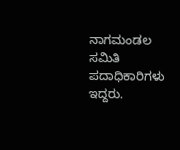ನಾಗಮಂಡಲ ಸಮಿತಿ ಪದಾಧಿಕಾರಿಗಳು ಇದ್ದರು.